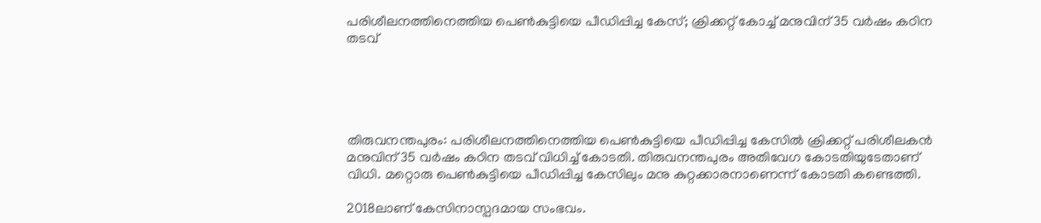പരിശീലനത്തിനെത്തിയ പെൺകുട്ടിയെ പീഡിപ്പിച്ച കേസ്; ക്രിക്കറ്റ് കോച്ച് മനുവിന് 35 വർഷം കഠിന തടവ്





തിരുവനന്തപുരം: പരിശീലനത്തിനെത്തിയ പെൺകുട്ടിയെ പീഡിപ്പിച്ച കേസിൽ ക്രിക്കറ്റ് പരിശീലകൻ മനുവിന് 35 വർഷം കഠിന തടവ് വിധിച്ച് കോടതി. തിരുവനന്തപുരം അതിവേഗ കോടതിയുടേതാണ് വിധി. മറ്റൊരു പെൺകുട്ടിയെ പീഡിപ്പിച്ച കേസിലും മനു കുറ്റക്കാരനാണെന്ന് കോടതി കണ്ടെത്തി.

2018ലാണ് കേസിനാസ്പദമായ സംഭവം.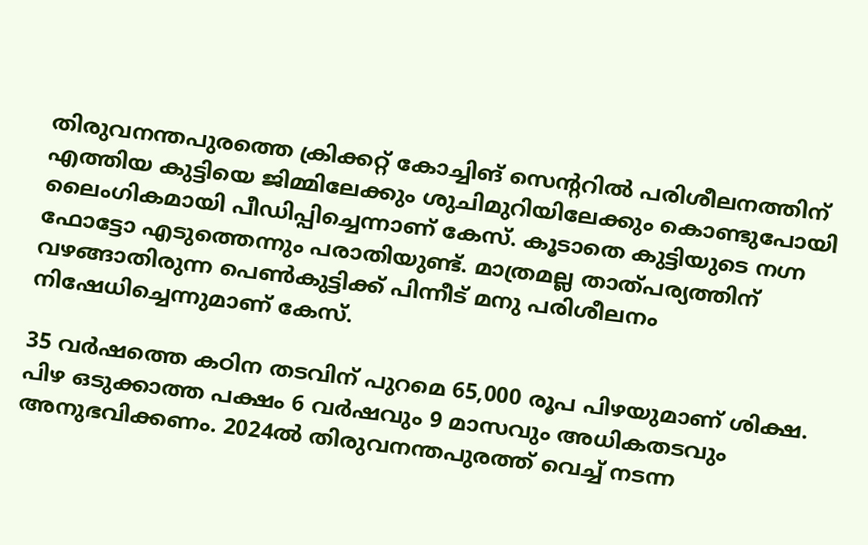തിരുവനന്തപുരത്തെ ക്രിക്കറ്റ് കോച്ചിങ് സെന്ററിൽ പരിശീലനത്തിന് എത്തിയ കുട്ടിയെ ജിമ്മിലേക്കും ശുചിമുറിയിലേക്കും കൊണ്ടുപോയി ലൈംഗികമായി പീഡിപ്പിച്ചെന്നാണ് കേസ്. കൂടാതെ കുട്ടിയുടെ നഗ്ന ഫോട്ടോ എടുത്തെന്നും പരാതിയുണ്ട്. മാത്രമല്ല താത്പര്യത്തിന് വഴങ്ങാതിരുന്ന പെൺകുട്ടിക്ക് പിന്നീട് മനു പരിശീലനം നിഷേധിച്ചെന്നുമാണ് കേസ്.

35 വർഷത്തെ കഠിന തടവിന് പുറമെ 65,000 രൂപ പിഴയുമാണ് ശിക്ഷ. പിഴ ഒടുക്കാത്ത പക്ഷം 6 വർഷവും 9 മാസവും അധികതടവും അനുഭവിക്കണം. 2024ൽ തിരുവനന്തപുരത്ത് വെച്ച് നടന്ന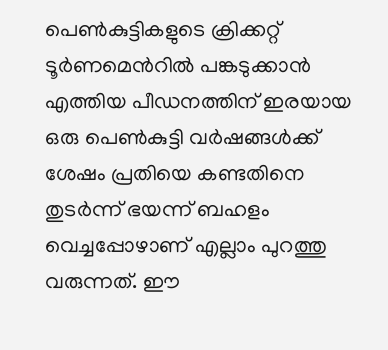പെൺകുട്ടികളുടെ ക്രിക്കറ്റ് ടൂർണമെൻറിൽ പങ്കടുക്കാൻ എത്തിയ പീഡനത്തിന് ഇരയായ ഒരു പെൺകുട്ടി വർഷങ്ങൾക്ക് ശേഷം പ്രതിയെ കണ്ടതിനെ തുടർന്ന് ഭയന്ന് ബഹളം വെച്ചപ്പോഴാണ് എല്ലാം പുറത്തു വരുന്നത്. ഈ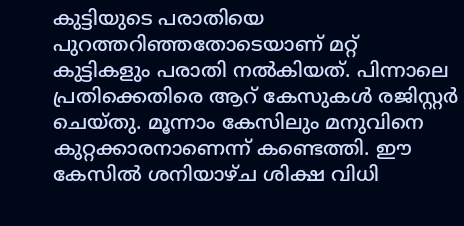കുട്ടിയുടെ പരാതിയെ പുറത്തറിഞ്ഞതോടെയാണ് മറ്റ് കുട്ടികളും പരാതി നൽകിയത്. പിന്നാലെ പ്രതിക്കെതിരെ ആറ് കേസുകൾ രജിസ്റ്റർ ചെയ്തു. മൂന്നാം കേസിലും മനുവിനെ കുറ്റക്കാരനാണെന്ന് കണ്ടെത്തി. ഈ കേസിൽ ശനിയാഴ്ച ശിക്ഷ വിധി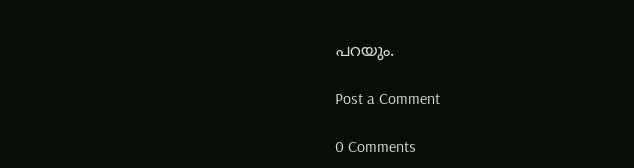പറയും.

Post a Comment

0 Comments